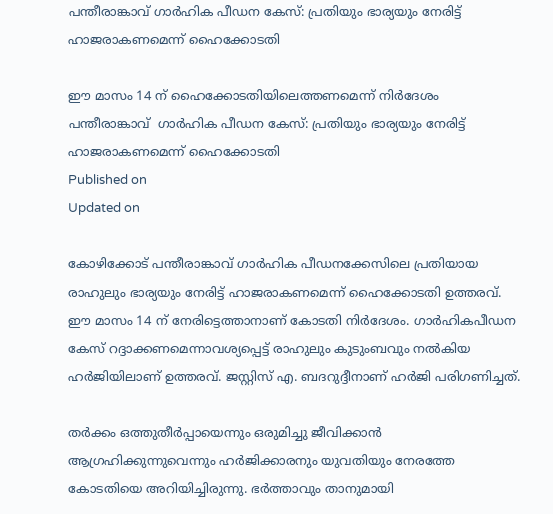പന്തീരാങ്കാവ് ഗാർഹിക പീഡന കേസ്: പ്രതിയും ഭാര്യയും നേരിട്ട് ഹാജരാകണമെന്ന് ഹൈക്കോടതി

ഈ മാസം 14 ന് ഹൈക്കോടതിയിലെത്തണമെന്ന് നിർദേശം
പന്തീരാങ്കാവ്  ഗാർഹിക പീഡന കേസ്: പ്രതിയും ഭാര്യയും നേരിട്ട് ഹാജരാകണമെന്ന് ഹൈക്കോടതി
Published on
Updated on

കോഴിക്കോട് പന്തീരാങ്കാവ് ഗാര്‍ഹിക പീഡനക്കേസിലെ പ്രതിയായ രാഹുലും ഭാര്യയും നേരിട്ട് ഹാജരാകണമെന്ന് ഹൈക്കോടതി ഉത്തരവ്. ഈ മാസം 14 ന് നേരിട്ടെത്താനാണ് കോടതി നിര്‍ദേശം. ഗാര്‍ഹികപീഡന കേസ് റദ്ദാക്കണമെന്നാവശ്യപ്പെട്ട് രാഹുലും കുടുംബവും നല്‍കിയ ഹര്‍ജിയിലാണ് ഉത്തരവ്. ജസ്റ്റിസ് എ. ബദറുദ്ദീനാണ് ഹര്‍ജി പരിഗണിച്ചത്.

തര്‍ക്കം ഒത്തുതീര്‍പ്പായെന്നും ഒരുമിച്ചു ജീവിക്കാന്‍ ആഗ്രഹിക്കുന്നുവെന്നും ഹര്‍ജിക്കാരനും യുവതിയും നേരത്തേ കോടതിയെ അറിയിച്ചിരുന്നു. ഭര്‍ത്താവും താനുമായി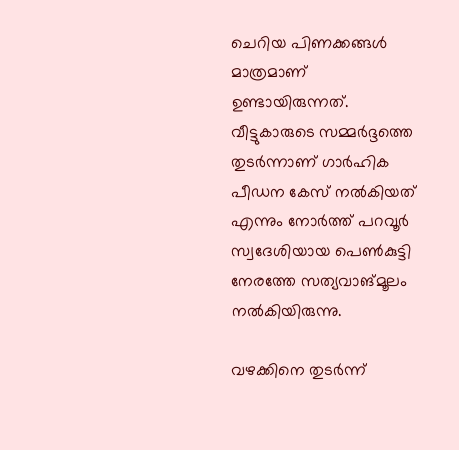ചെറിയ പിണക്കങ്ങള്‍ മാത്രമാണ് ഉണ്ടായിരുന്നത്. വീട്ടുകാരുടെ സമ്മര്‍ദ്ദത്തെ തുടര്‍ന്നാണ് ഗാര്‍ഹിക പീഡന കേസ് നല്‍കിയത് എന്നും നോര്‍ത്ത് പറവൂര്‍ സ്വദേശിയായ പെണ്‍കുട്ടി നേരത്തേ സത്യവാങ്മൂലം നല്‍കിയിരുന്നു.

വഴക്കിനെ തുടര്‍ന്ന്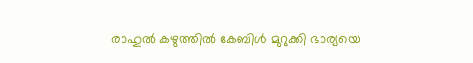രാഹുല്‍ കഴുത്തില്‍ കേബിള്‍ മുറുക്കി ഭാര്യയെ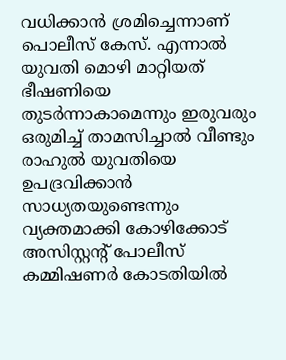വധിക്കാന്‍ ശ്രമിച്ചെന്നാണ് പൊലീസ് കേസ്. എന്നാല്‍ യുവതി മൊഴി മാറ്റിയത് ഭീഷണിയെ തുടര്‍ന്നാകാമെന്നും ഇരുവരും ഒരുമിച്ച് താമസിച്ചാല്‍ വീണ്ടും രാഹുല്‍ യുവതിയെ ഉപദ്രവിക്കാന്‍ സാധ്യതയുണ്ടെന്നും വ്യക്തമാക്കി കോഴിക്കോട് അസിസ്റ്റന്റ് പോലീസ് കമ്മിഷണര്‍ കോടതിയില്‍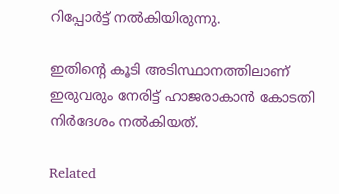റിപ്പോര്‍ട്ട് നല്‍കിയിരുന്നു.

ഇതിന്റെ കൂടി അടിസ്ഥാനത്തിലാണ് ഇരുവരും നേരിട്ട് ഹാജരാകാന്‍ കോടതി നിര്‍ദേശം നല്‍കിയത്.

Related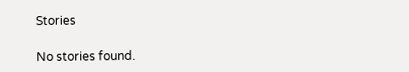Stories

No stories found.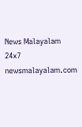News Malayalam 24x7
newsmalayalam.com